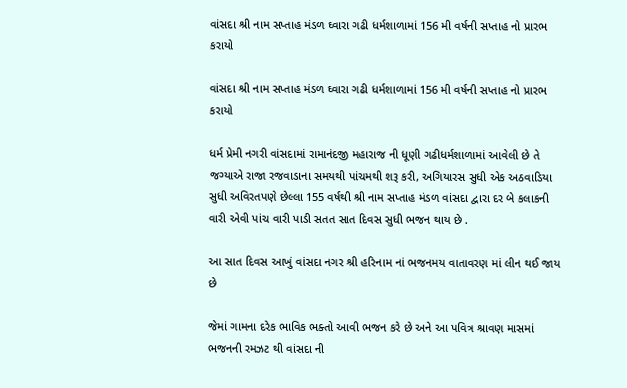વાંસદા શ્રી નામ સપ્તાહ મંડળ ઘ્વારા ગઢી ધર્મશાળામાં 156 મી વર્ષની સપ્તાહ નો પ્રારભ કરાયો

વાંસદા શ્રી નામ સપ્તાહ મંડળ ઘ્વારા ગઢી ધર્મશાળામાં 156 મી વર્ષની સપ્તાહ નો પ્રારભ કરાયો

ધર્મ પ્રેમી નગરી વાંસદામાં રામાનંદજી મહારાજ ની ધૂણી ગઢીધર્મશાળામાં આવેલી છે તે જગ્યાએ રાજા રજવાડાના સમયથી પાંચમથી શરૂ કરી, અગિયારસ સુધી એક અઠવાડિયા સુધી અવિરતપણે છેલ્લા 155 વર્ષથી શ્રી નામ સપ્તાહ મંડળ વાંસદા દ્વારા દર બે કલાકની વારી એવી પાંચ વારી પાડી સતત સાત દિવસ સુધી ભજન થાય છે .

આ સાત દિવસ આખું વાંસદા નગર શ્રી હરિનામ નાં ભજનમય વાતાવરણ માં લીન થઈ જાય છે

જેમાં ગામના દરેક ભાવિક ભક્તો આવી ભજન કરે છે અને આ પવિત્ર શ્રાવણ માસમાં ભજનની રમઝટ થી વાંસદા ની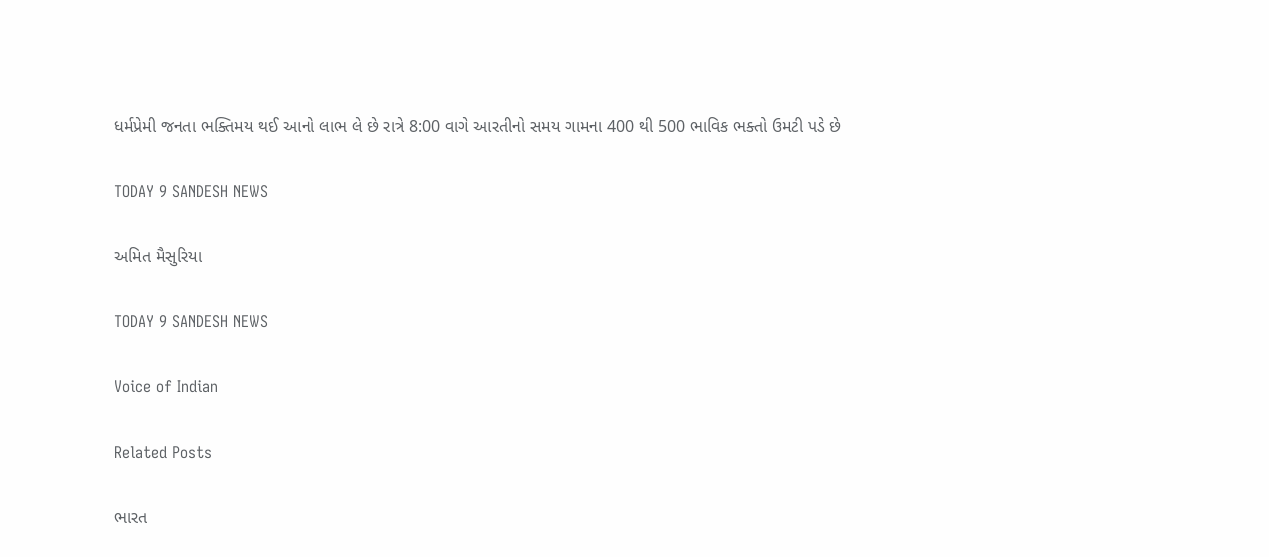ધર્મપ્રેમી જનતા ભક્તિમય થઈ આનો લાભ લે છે રાત્રે 8:00 વાગે આરતીનો સમય ગામના 400 થી 500 ભાવિક ભક્તો ઉમટી પડે છે

TODAY 9 SANDESH NEWS

અમિત મૈસુરિયા

TODAY 9 SANDESH NEWS

Voice of Indian

Related Posts

ભારત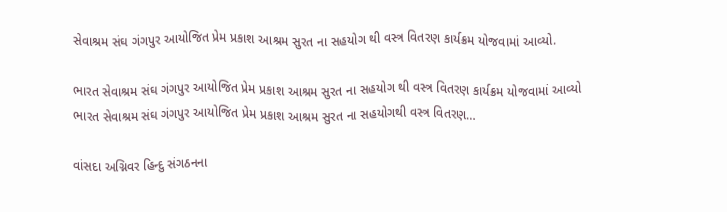સેવાશ્રમ સંઘ ગંગપુર આયોજિત પ્રેમ પ્રકાશ આશ્રમ સુરત ના સહયોગ થી વસ્ત્ર વિતરણ કાર્યક્રમ યોજવામાં આવ્યો.

ભારત સેવાશ્રમ સંઘ ગંગપુર આયોજિત પ્રેમ પ્રકાશ આશ્રમ સુરત ના સહયોગ થી વસ્ત્ર વિતરણ કાર્યક્રમ યોજવામાં આવ્યો ભારત સેવાશ્રમ સંઘ ગંગપુર આયોજિત પ્રેમ પ્રકાશ આશ્રમ સુરત ના સહયોગથી વસ્ત્ર વિતરણ…

વાંસદા અગ્નિવર હિન્દુ સંગઠનના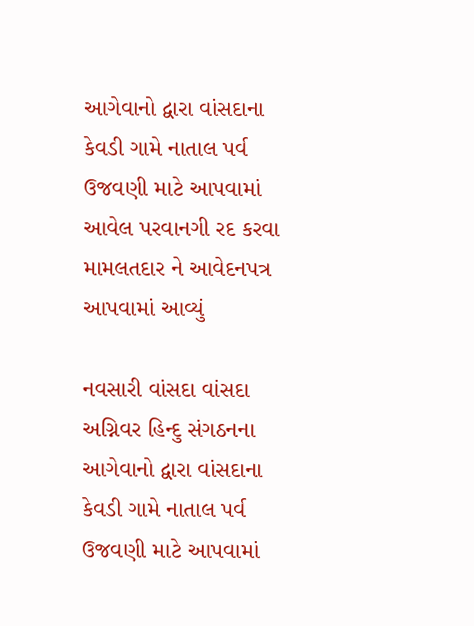આગેવાનો દ્વારા વાંસદાના કેવડી ગામે નાતાલ પર્વ ઉજવણી માટે આપવામાં આવેલ પરવાનગી રદ કરવા મામલતદાર ને આવેદનપત્ર આપવામાં આવ્યું

નવસારી વાંસદા વાંસદા અગ્નિવર હિન્દુ સંગઠનના આગેવાનો દ્વારા વાંસદાના કેવડી ગામે નાતાલ પર્વ ઉજવણી માટે આપવામાં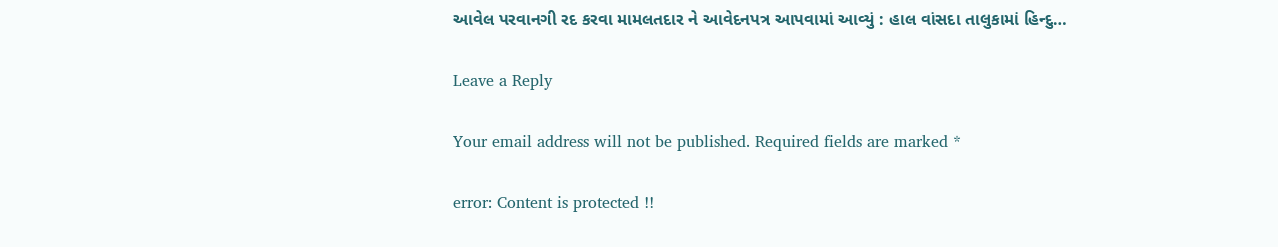આવેલ પરવાનગી રદ કરવા મામલતદાર ને આવેદનપત્ર આપવામાં આવ્યું : હાલ વાંસદા તાલુકામાં હિન્દુ…

Leave a Reply

Your email address will not be published. Required fields are marked *

error: Content is protected !!